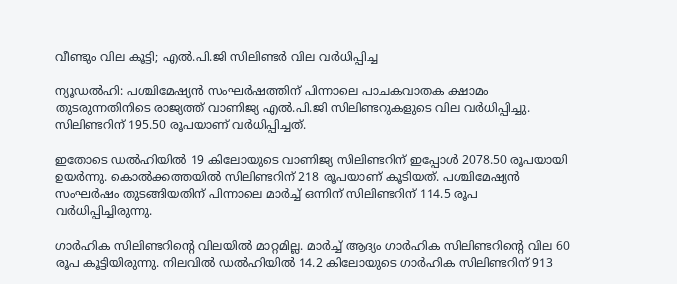വീണ്ടും വില കൂട്ടി; എൽ.പി.ജി സിലിണ്ടർ വില വർധിപ്പിച്ച

ന്യൂഡൽഹി: പശ്ചിമേഷ്യൻ സംഘർഷത്തിന് പിന്നാലെ പാചകവാതക ക്ഷാമം തുടരുന്നതിനിടെ രാജ്യത്ത് വാണിജ്യ എൽ.പി.ജി സിലിണ്ടറുകളുടെ വില വർധിപ്പിച്ചു. സിലിണ്ടറിന് 195.50 രൂപയാണ് വർധിപ്പിച്ചത്.

ഇതോടെ ഡൽഹിയിൽ 19 കിലോയുടെ വാണിജ്യ സിലിണ്ടറിന് ഇപ്പോൾ 2078.50 രൂപയായി ഉയർന്നു. കൊൽക്കത്തയിൽ സിലിണ്ടറിന് 218 രൂപയാണ് കൂടിയത്. പശ്ചിമേഷ്യൻ സംഘർഷം തുടങ്ങിയതിന് പിന്നാലെ മാർച്ച് ഒന്നിന് സിലിണ്ടറിന് 114.5 രൂപ വർധിപ്പിച്ചിരുന്നു.

ഗാർഹിക സിലിണ്ടറിന്റെ വിലയിൽ മാറ്റമില്ല. മാർച്ച് ആദ്യം ഗാർഹിക സിലിണ്ടറിന്റെ വില 60 രൂപ കൂട്ടിയിരുന്നു. നിലവിൽ ഡൽഹിയിൽ 14.2 കിലോയുടെ ഗാർഹിക സിലിണ്ടറിന് 913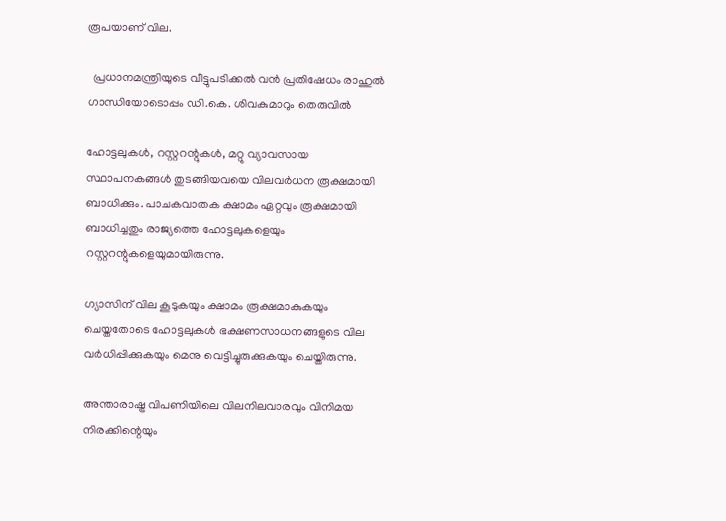രൂപയാണ് വില.

  പ്രധാനമന്ത്രിയുടെ വീട്ടുപടിക്കൽ വൻ പ്രതിഷേധം രാഹുൽ ഗാന്ധിയോടൊപ്പം ഡി.കെ. ശിവകുമാറും തെരുവിൽ

ഹോട്ടലുകൾ, റസ്റ്ററന്റുകൾ, മറ്റു വ്യാവസായ സ്ഥാപനകങ്ങൾ തുടങ്ങിയവയെ വിലവർധന രൂക്ഷമായി ബാധിക്കും. പാചകവാതക ക്ഷാമം ഏറ്റവും രൂക്ഷമായി ബാധിച്ചതും രാജ്യത്തെ ഹോട്ടലുകളെയും റസ്റ്ററന്റുകളെയുമായിരുന്നു.

ഗ്യാസിന് വില കൂടുകയും ക്ഷാമം രൂക്ഷമാകുകയും ചെയ്തതോടെ ഹോട്ടലുകൾ ഭക്ഷണസാധനങ്ങളുടെ വില വർധിപ്പിക്കുകയും മെനു വെട്ടിച്ചുരുക്കുകയും ചെയ്തിരുന്നു.

അന്താരാഷ്ട്ര വിപണിയിലെ വിലനിലവാരവും വിനിമയ നിരക്കിന്റെയും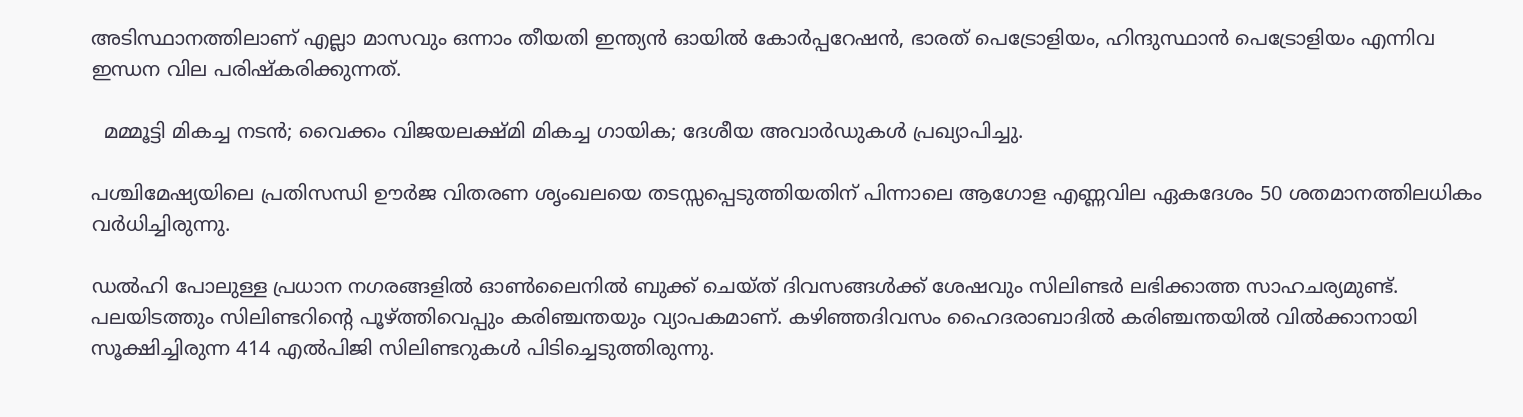അടിസ്ഥാനത്തിലാണ് എല്ലാ മാസവും ഒന്നാം തീയതി ഇന്ത്യൻ ഓയിൽ കോർപ്പറേഷൻ, ഭാരത് പെട്രോളിയം, ഹിന്ദുസ്ഥാൻ പെട്രോളിയം എന്നിവ ഇന്ധന വില പരിഷ്കരിക്കുന്നത്.

  മമ്മൂട്ടി മികച്ച നടൻ; വൈക്കം വിജയലക്ഷ്‌മി മികച്ച ഗായിക; ദേശീയ അവാർഡുകൾ പ്രഖ്യാപിച്ചു.

പശ്ചിമേഷ്യയിലെ പ്രതിസന്ധി ഊർജ വിതരണ ശൃംഖലയെ തടസ്സപ്പെടുത്തിയതിന് പിന്നാലെ ആഗോള എണ്ണവില ഏകദേശം 50 ശതമാനത്തിലധികം വർധിച്ചിരുന്നു.

ഡൽഹി പോലുള്ള പ്രധാന നഗരങ്ങളിൽ ഓൺലൈനിൽ ബുക്ക് ചെയ്ത് ദിവസങ്ങൾക്ക് ശേഷവും സിലിണ്ടർ ലഭിക്കാത്ത സാഹചര്യമുണ്ട്. പലയിടത്തും സിലിണ്ടറിന്റെ പൂഴ്ത്തിവെപ്പും കരിഞ്ചന്തയും വ്യാപകമാണ്. കഴിഞ്ഞദിവസം ഹൈദരാബാദിൽ കരിഞ്ചന്തയിൽ വിൽക്കാനായി സൂക്ഷിച്ചിരുന്ന 414 എൽപിജി സിലിണ്ടറുകൾ പിടിച്ചെടുത്തിരുന്നു.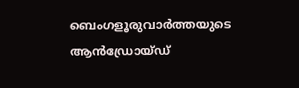ബെംഗളൂരുവാർത്തയുടെ ആൻഡ്രോയ്ഡ്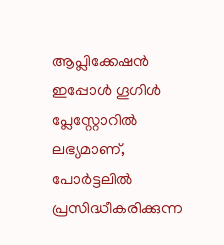ആപ്ലിക്കേഷൻ ഇപ്പോൾ ഗൂഗിൾ പ്ലേസ്റ്റോറിൽ ലഭ്യമാണ്, പോർട്ടലിൽ പ്രസിദ്ധീകരിക്കുന്ന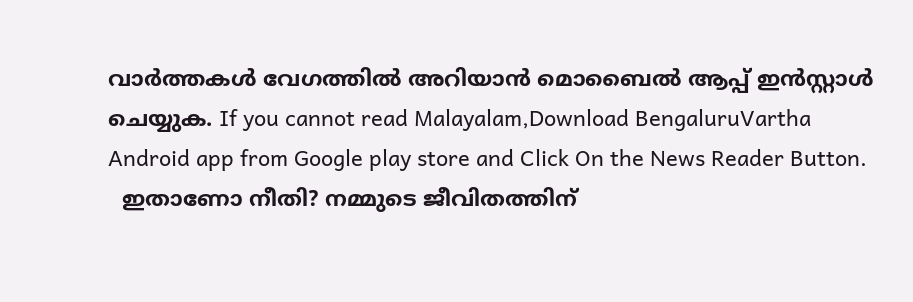വാർത്തകൾ വേഗത്തിൽ അറിയാൻ മൊബൈൽ ആപ്പ് ഇൻസ്റ്റാൾ ചെയ്യുക. If you cannot read Malayalam,Download BengaluruVartha Android app from Google play store and Click On the News Reader Button.
  ഇതാണോ നീതി? നമ്മുടെ ജീവിതത്തിന്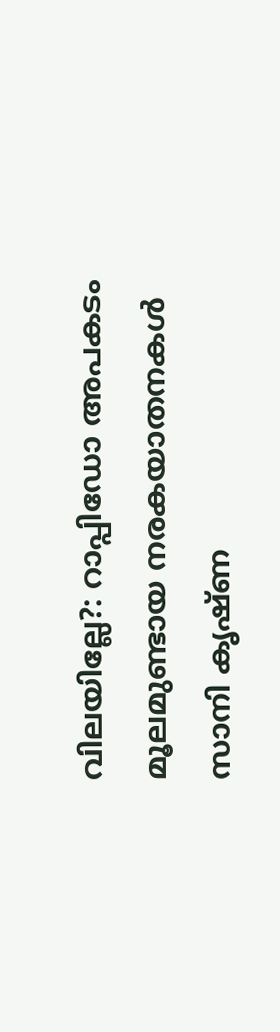വിലയില്ലേ?: റാപ്പിഡോ അപകടം മൂലമുണ്ടായ നരകയാതനകൾ സാനി കൃഷ്ണ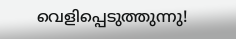വെളിപ്പെടുത്തുന്നു!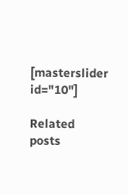[masterslider id="10"]

Related posts